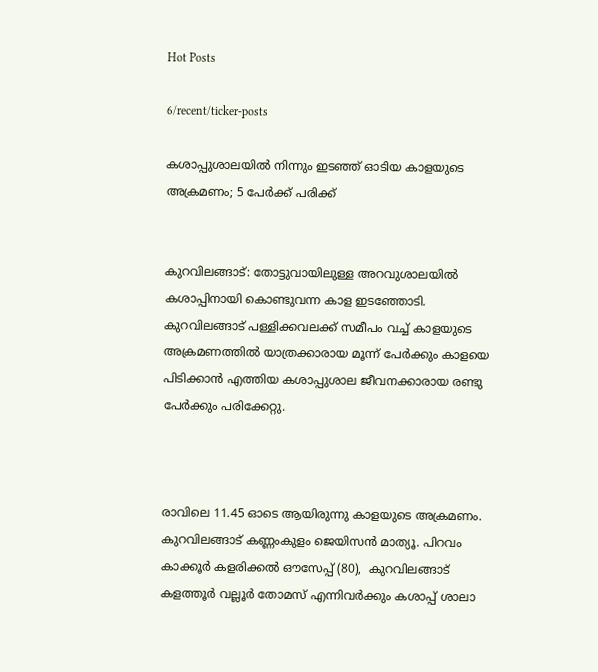Hot Posts

6/recent/ticker-posts

കശാപ്പുശാലയിൽ നിന്നും ഇടഞ്ഞ് ഓടിയ കാളയുടെ അക്രമണം; 5 പേർക്ക് പരിക്ക്


കുറവിലങ്ങാട്: തോട്ടുവായിലുള്ള അറവുശാലയിൽ കശാപ്പിനായി കൊണ്ടുവന്ന കാള ഇടഞ്ഞോടി. കുറവിലങ്ങാട് പള്ളിക്കവലക്ക് സമീപം വച്ച് കാളയുടെ അക്രമണത്തിൽ യാത്രക്കാരായ മൂന്ന് പേർക്കും കാളയെ പിടിക്കാൻ എത്തിയ കശാപ്പുശാല ജീവനക്കാരായ രണ്ടു പേർക്കും പരിക്കേറ്റു.



രാവിലെ 11.45 ഓടെ ആയിരുന്നു കാളയുടെ അക്രമണം. കുറവിലങ്ങാട് കണ്ണംകുളം ജെയിസൻ മാത്യൂ. പിറവം കാക്കൂർ കളരിക്കൽ ഔസേപ്പ് (80),  കുറവിലങ്ങാട് കളത്തൂർ വല്ലൂർ തോമസ് എന്നിവർക്കും കശാപ്പ് ശാലാ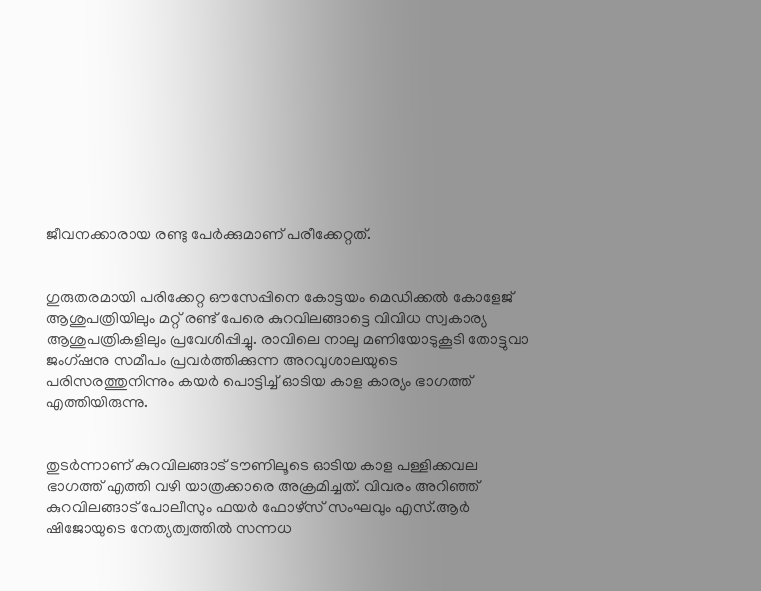ജീവനക്കാരായ രണ്ടു പേർക്കുമാണ് പരീക്കേറ്റത്.


ഗുരുതരമായി പരിക്കേറ്റ ഔസേപ്പിനെ കോട്ടയം മെഡിക്കൽ കോളേജ് ആശുപത്രിയിലും മറ്റ് രണ്ട് പേരെ കുറവിലങ്ങാട്ടെ വിവിധ സ്വകാര്യ ആശുപത്രികളിലും പ്രവേശിപ്പിച്ചു. രാവിലെ നാലു മണിയോടുകൂടി തോട്ടുവാ ജംഗ്ഷനു സമീപം പ്രവർത്തിക്കുന്ന അറവുശാലയുടെ പരിസരത്തുനിന്നും കയർ പൊട്ടിച്ച് ഓടിയ കാള കാര്യം ഭാഗത്ത് എത്തിയിരുന്നു.


തുടർന്നാണ് കുറവിലങ്ങാട് ടൗണിലൂടെ ഓടിയ കാള പള്ളിക്കവല ഭാഗത്ത് എത്തി വഴി യാത്രക്കാരെ അക്രമിച്ചത്. വിവരം അറിഞ്ഞ് കുറവിലങ്ങാട് പോലീസും ഫയർ ഫോഴ്സ് സംഘവും എസ്.ആർ ഷിജോയുടെ നേത്യത്വത്തിൽ സന്നധ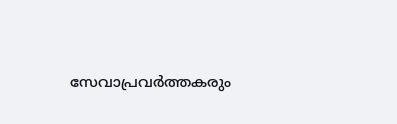സേവാപ്രവർത്തകരും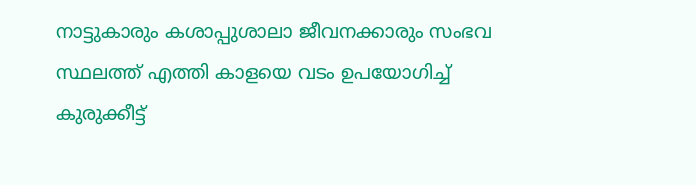നാട്ടുകാരും കശാപ്പുശാലാ ജീവനക്കാരും സംഭവ സ്ഥലത്ത് എത്തി കാളയെ വടം ഉപയോഗിച്ച് കുരുക്കീട്ട്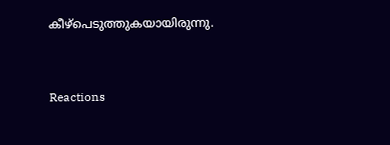കീഴ്പെടുത്തുകയായിരുന്നു.


Reactions